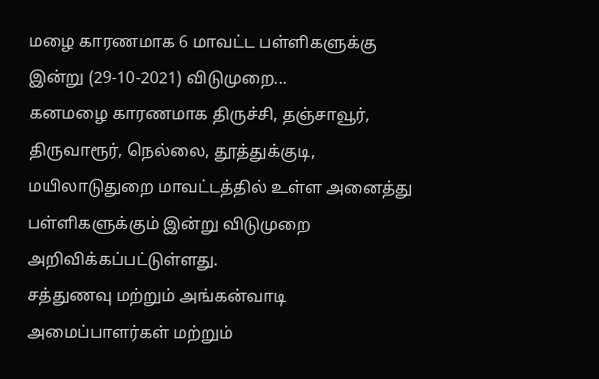மழை காரணமாக 6 மாவட்ட பள்ளிகளுக்கு இன்று (29-10-2021) விடுமுறை...
கனமழை காரணமாக திருச்சி, தஞ்சாவூர், திருவாரூர், நெல்லை, தூத்துக்குடி, மயிலாடுதுறை மாவட்டத்தில் உள்ள அனைத்து பள்ளிகளுக்கும் இன்று விடுமுறை அறிவிக்கப்பட்டுள்ளது.
சத்துணவு மற்றும் அங்கன்வாடி அமைப்பாளர்கள் மற்றும்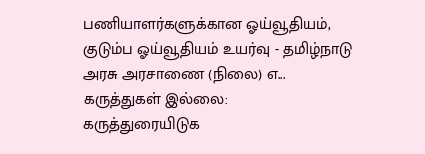பணியாளர்களுக்கான ஓய்வூதியம், குடும்ப ஓய்வூதியம் உயர்வு - தமிழ்நாடு அரசு அரசாணை (நிலை) எ...
கருத்துகள் இல்லை:
கருத்துரையிடுக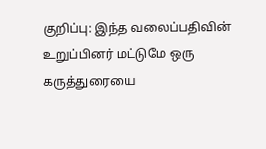குறிப்பு: இந்த வலைப்பதிவின் உறுப்பினர் மட்டுமே ஒரு கருத்துரையை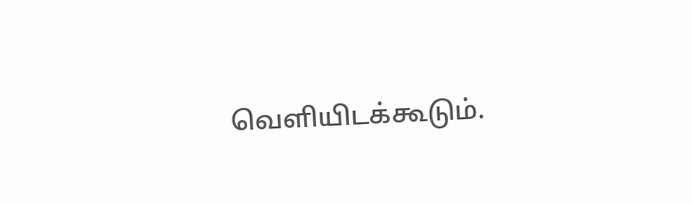வெளியிடக்கூடும்.